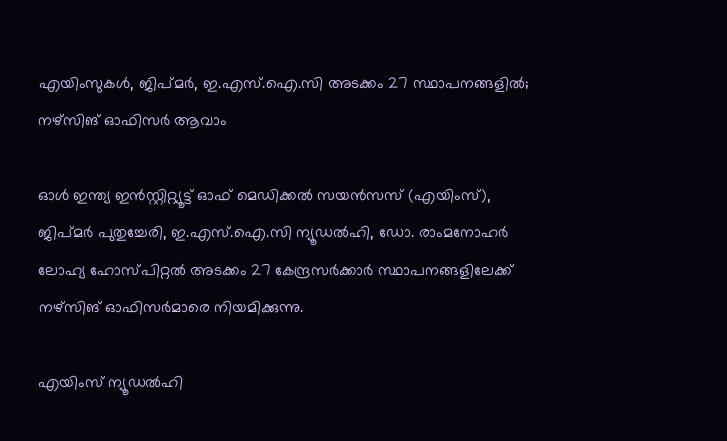എയിംസുകൾ, ജിപ്മർ, ഇ.എസ്.ഐ.സി അടക്കം 27 സ്ഥാപനങ്ങളിൽ; നഴ്സിങ് ഓഫിസർ ആവാം

ഓൾ ഇന്ത്യ ഇൻസ്റ്റിറ്റ്യൂട്ട് ഓഫ് മെഡിക്കൽ സയൻസസ് (എയിംസ്), ജിപ്മർ പുതുച്ചേരി, ഇ.എസ്.ഐ.സി ന്യൂഡൽഹി, ഡോ. രാംമനോഹർ ലോഹ്യ ഹോസ്പിറ്റൽ അടക്കം 27 കേന്ദ്രസർക്കാർ സ്ഥാപനങ്ങളിലേക്ക് നഴ്സിങ് ഓഫിസർമാരെ നിയമിക്കുന്നു.

എയിംസ് ന്യൂഡൽഹി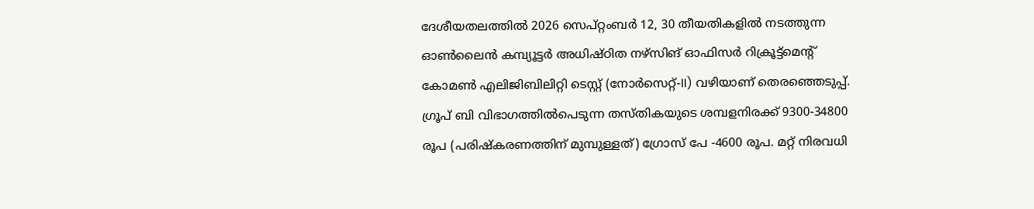ദേശീയതലത്തിൽ 2026 സെപ്റ്റംബർ 12, 30 തീയതികളിൽ നടത്തുന്ന ഓൺലൈൻ കമ്പ്യൂട്ടർ അധിഷ്ഠിത നഴ്സിങ് ഓഫിസർ റിക്രൂട്ട്മെന്റ് കോമൺ എലിജിബിലിറ്റി ടെസ്റ്റ് (നോർസെറ്റ്-II) വഴിയാണ് തെരഞ്ഞെടുപ്പ്. ഗ്രൂപ് ബി വിഭാഗത്തിൽപെടുന്ന തസ്തികയുടെ ശമ്പളനിരക്ക് 9300-34800 രൂപ (പരിഷ്‍കരണത്തിന് മുമ്പുള്ളത്) ഗ്രോസ് പേ -4600 രൂപ. മറ്റ് നിരവധി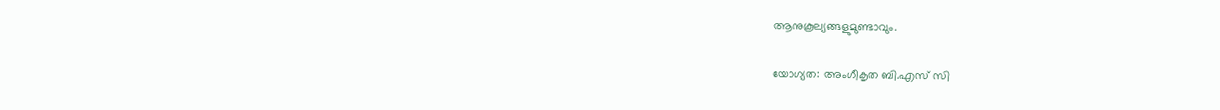ആനുകൂല്യങ്ങളുമുണ്ടാവും.

യോഗ്യത: അംഗീകൃത ബി.എസ് സി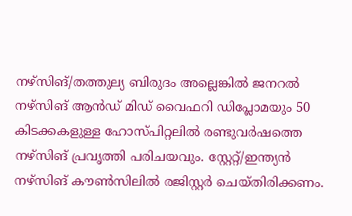നഴ്സിങ്/തത്തുല്യ ബിരുദം അല്ലെങ്കിൽ ജനറൽ നഴ്സിങ് ആൻഡ് മിഡ് വൈഫറി ഡിപ്ലോമയും 50 കിടക്കകളുള്ള ഹോസ്പിറ്റലിൽ രണ്ടുവർഷത്തെ നഴ്സിങ് പ്രവൃത്തി പരിചയവും. സ്റ്റേറ്റ്/ഇന്ത്യൻ നഴ്സിങ് കൗൺസിലിൽ രജിസ്റ്റർ ചെയ്തിരിക്കണം.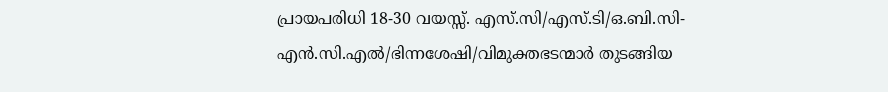പ്രായപരിധി 18-30 വയസ്സ്. എസ്.സി/എസ്.ടി/ഒ.ബി.സി-എൻ.സി.എൽ/ഭിന്നശേഷി/വിമുക്തഭടന്മാർ തുടങ്ങിയ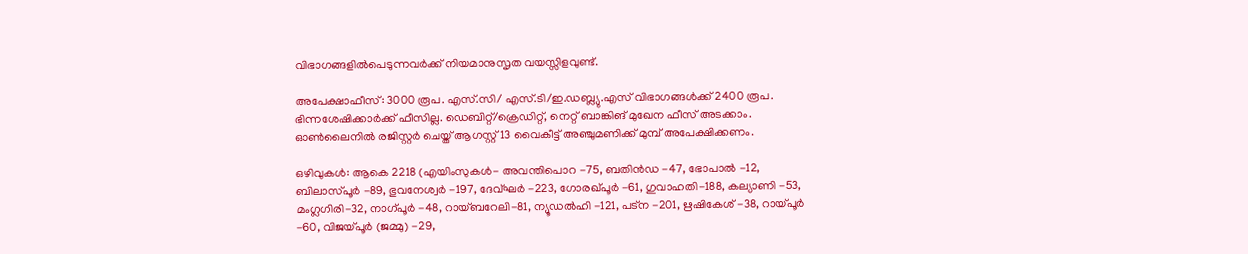വിഭാഗങ്ങളിൽപെടുന്നവർക്ക് നിയമാനുസൃത വയസ്സിളവുണ്ട്.

അപേക്ഷാഫീസ്: 3000 രൂപ. എസ്.സി/ എസ്.ടി/ഇ.ഡബ്ല്യു.എസ് വിഭാഗങ്ങൾക്ക് 2400 രൂപ. ഭിന്നശേഷിക്കാർക്ക് ഫീസില്ല. ഡെബിറ്റ്/ക്രെഡിറ്റ്, നെറ്റ് ബാങ്കിങ് മുഖേന ഫീസ് അടക്കാം.  ഓൺലൈനിൽ രജിസ്റ്റർ ചെയ്ത് ആഗസ്റ്റ് 13 വൈകീട്ട് അഞ്ചുമണിക്ക് മുമ്പ് അപേക്ഷിക്കണം.

ഒഴിവുകൾ: ആകെ 2218 (എയിംസുകൾ- അവന്തിപൊറ -75, ബതിൻഡ -47, ഭോപാൽ -12, ബിലാസ്പൂർ -89, ഭുവനേശ്വർ -197, ദേവ്ഘർ -223, ഗോരഖ്പൂർ -61, ഗുവാഹതി-188, കല്യാണി -53, മംഗ്ലഗിരി-32, നാഗ്പൂർ -48, റായ്ബറേലി-81, ന്യൂഡൽഹി -121, പട്ന -201, ഋഷികേശ് -38, റായ്പൂർ -60, വിജയ്പൂർ (ജമ്മു) -29,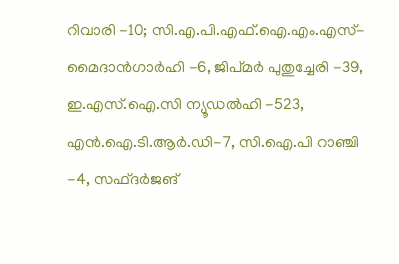റിവാരി -10; സി.എ.പി.എഫ്.ഐ.എം.എസ്-മൈദാൻഗാർഹി -6, ജിപ്മർ പുതുച്ചേരി -39, ഇ.എസ്.ഐ.സി ന്യൂഡൽഹി -523, എൻ.ഐ.ടി.ആർ.ഡി-7, സി.ഐ.പി റാഞ്ചി -4, സഫ്ദർജങ്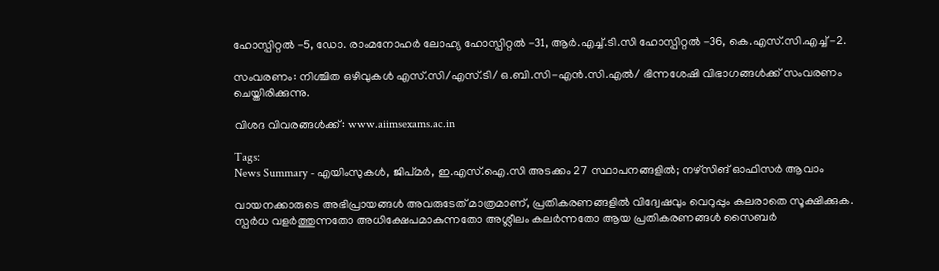ഹോസ്പിറ്റൽ -5, ഡോ. രാംമനോഹർ ലോഹ്യ ഹോസ്പിറ്റൽ -31, ആർ.എച്ച്.ടി.സി ഹോസ്പിറ്റൽ -36, കെ.എസ്.സി.എച്ച് -2.

സംവരണം: നിശ്ചിത ഒഴിവുകൾ എസ്.സി/എസ്.ടി/ ഒ.ബി.സി-എൻ.സി.എൽ/ ഭിന്നശേഷി വിഭാഗങ്ങൾക്ക് സംവരണം ചെയ്തിരിക്കുന്നു.

വിശദ വിവരങ്ങൾക്ക്: www.aiimsexams.ac.in

Tags:
News Summary - എയിംസുകൾ, ജിപ്മർ, ഇ.എസ്.ഐ.സി അടക്കം 27 സ്ഥാപനങ്ങളിൽ; നഴ്സിങ് ഓഫിസർ ആവാം

വായനക്കാരുടെ അഭിപ്രായങ്ങള്‍ അവരുടേത് മാത്രമാണ്, പ്രതികരണങ്ങളിൽ വിദ്വേഷവും വെറുപ്പും കലരാതെ സൂക്ഷിക്കുക. സ്പർധ വളർത്തുന്നതോ അധിക്ഷേപമാകുന്നതോ അശ്ലീലം കലർന്നതോ ആയ പ്രതികരണങ്ങൾ സൈബർ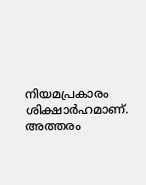നിയമപ്രകാരം ശിക്ഷാർഹമാണ്. അത്തരം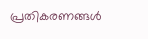പ്രതികരണങ്ങൾ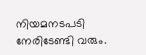നിയമനടപടി നേരിടേണ്ടി വരും.